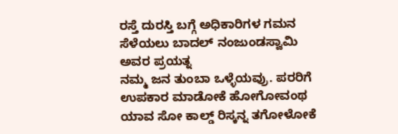ರಸ್ತೆ ದುರಸ್ತಿ ಬಗ್ಗೆ ಅಧಿಕಾರಿಗಳ ಗಮನ ಸೆಳೆಯಲು ಬಾದಲ್ ನಂಜುಂಡಸ್ವಾಮಿ ಅವರ ಪ್ರಯತ್ನ
ನಮ್ಮ ಜನ ತುಂಬಾ ಒಳ್ಳೆಯವ್ರು. ಪರರಿಗೆ ಉಪಕಾರ ಮಾಡೋಕೆ ಹೋಗೋವಂಥ ಯಾವ ಸೋ ಕಾಲ್ಡ್ ರಿಸ್ಕನ್ನ ತಗೋಳೋಕೆ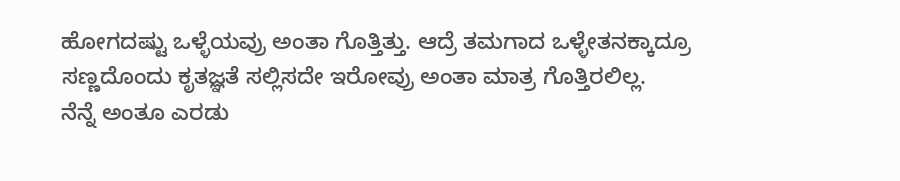ಹೋಗದಷ್ಟು ಒಳ್ಳೆಯವ್ರು ಅಂತಾ ಗೊತ್ತಿತ್ತು. ಆದ್ರೆ ತಮಗಾದ ಒಳ್ಳೇತನಕ್ಕಾದ್ರೂ ಸಣ್ಣದೊಂದು ಕೃತಜ್ಞತೆ ಸಲ್ಲಿಸದೇ ಇರೋವ್ರು ಅಂತಾ ಮಾತ್ರ ಗೊತ್ತಿರಲಿಲ್ಲ.
ನೆನ್ನೆ ಅಂತೂ ಎರಡು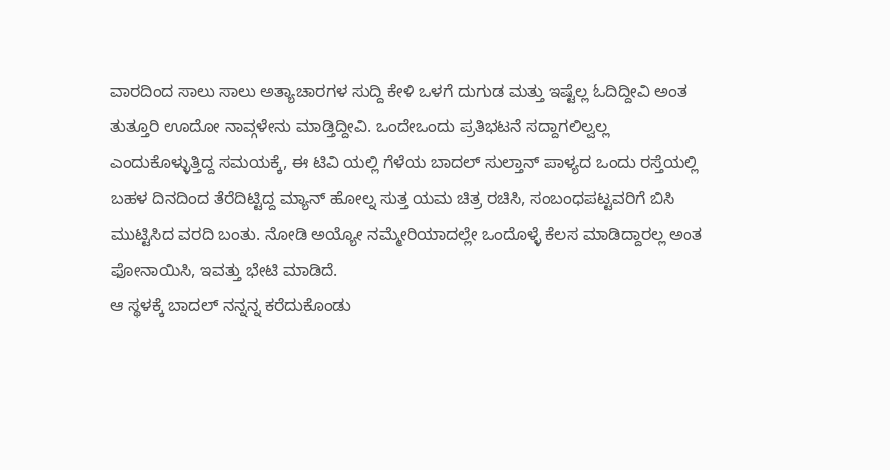ವಾರದಿಂದ ಸಾಲು ಸಾಲು ಅತ್ಯಾಚಾರಗಳ ಸುದ್ದಿ ಕೇಳಿ ಒಳಗೆ ದುಗುಡ ಮತ್ತು ಇಷ್ಟೆಲ್ಲ ಓದಿದ್ದೀವಿ ಅಂತ ತುತ್ತೂರಿ ಊದೋ ನಾವ್ಗಳೇನು ಮಾಡ್ತಿದ್ದೀವಿ. ಒಂದೇಒಂದು ಪ್ರತಿಭಟನೆ ಸದ್ದಾಗಲಿಲ್ವಲ್ಲ ಎಂದುಕೊಳ್ಳುತ್ತಿದ್ದ ಸಮಯಕ್ಕೆ, ಈ ಟಿವಿ ಯಲ್ಲಿ ಗೆಳೆಯ ಬಾದಲ್ ಸುಲ್ತಾನ್ ಪಾಳ್ಯದ ಒಂದು ರಸ್ತೆಯಲ್ಲಿ ಬಹಳ ದಿನದಿಂದ ತೆರೆದಿಟ್ಟಿದ್ದ ಮ್ಯಾನ್ ಹೋಲ್ನ ಸುತ್ತ ಯಮ ಚಿತ್ರ ರಚಿಸಿ, ಸಂಬಂಧಪಟ್ಟವರಿಗೆ ಬಿಸಿ ಮುಟ್ಟಿಸಿದ ವರದಿ ಬಂತು. ನೋಡಿ ಅಯ್ಯೋ ನಮ್ಮೇರಿಯಾದಲ್ಲೇ ಒಂದೊಳ್ಳೆ ಕೆಲಸ ಮಾಡಿದ್ದಾರಲ್ಲ ಅಂತ ಫೋನಾಯಿಸಿ, ಇವತ್ತು ಭೇಟಿ ಮಾಡಿದೆ.
ಆ ಸ್ಥಳಕ್ಕೆ ಬಾದಲ್ ನನ್ನನ್ನ ಕರೆದುಕೊಂಡು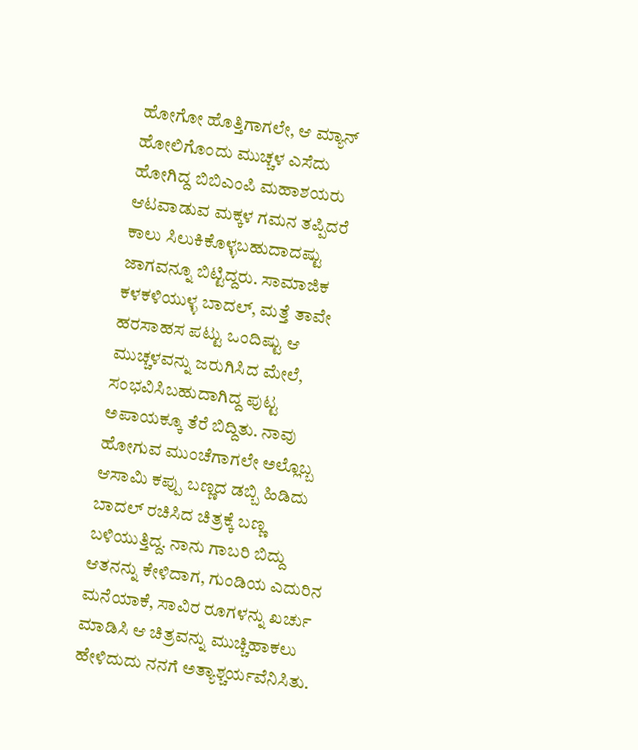ಹೋಗೋ ಹೊತ್ತಿಗಾಗಲೇ, ಆ ಮ್ಯಾನ್ ಹೋಲಿಗೊಂದು ಮುಚ್ಚಳ ಎಸೆದು ಹೋಗಿದ್ದ ಬಿಬಿಎಂಪಿ ಮಹಾಶಯರು ಆಟವಾಡುವ ಮಕ್ಕಳ ಗಮನ ತಪ್ಪಿದರೆ ಕಾಲು ಸಿಲುಕಿಕೊಳ್ಳಬಹುದಾದಷ್ಟು ಜಾಗವನ್ನೂ ಬಿಟ್ಟಿದ್ದರು. ಸಾಮಾಜಿಕ ಕಳಕಳಿಯುಳ್ಳ ಬಾದಲ್, ಮತ್ತೆ ತಾವೇ ಹರಸಾಹಸ ಪಟ್ಟು ಒಂದಿಷ್ಟು ಆ ಮುಚ್ಚಳವನ್ನು ಜರುಗಿಸಿದ ಮೇಲೆ, ಸಂಭವಿಸಿಬಹುದಾಗಿದ್ದ ಪುಟ್ಟ ಅಪಾಯಕ್ಕೂ ತೆರೆ ಬಿದ್ದಿತು. ನಾವು ಹೋಗುವ ಮುಂಚೆಗಾಗಲೇ ಅಲ್ಲೊಬ್ಬ ಆಸಾಮಿ ಕಪ್ಪು ಬಣ್ಣದ ಡಬ್ಬಿ ಹಿಡಿದು ಬಾದಲ್ ರಚಿಸಿದ ಚಿತ್ರಕ್ಕೆ ಬಣ್ಣ ಬಳಿಯುತ್ತಿದ್ದ. ನಾನು ಗಾಬರಿ ಬಿದ್ದು ಆತನನ್ನು ಕೇಳಿದಾಗ, ಗುಂಡಿಯ ಎದುರಿನ ಮನೆಯಾಕೆ, ಸಾವಿರ ರೂಗಳನ್ನು ಖರ್ಚು ಮಾಡಿಸಿ ಆ ಚಿತ್ರವನ್ನು ಮುಚ್ಚಿಹಾಕಲು ಹೇಳಿದುದು ನನಗೆ ಅತ್ಯಾಶ್ಚರ್ಯವೆನಿಸಿತು.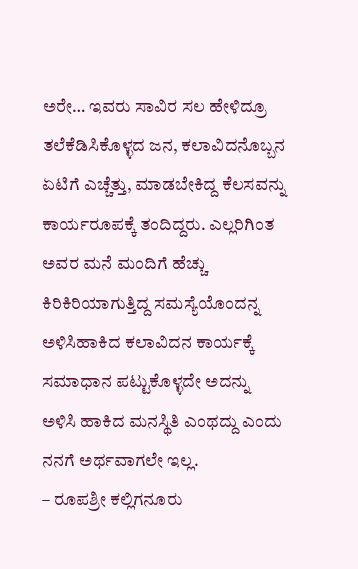ಅರೇ… ಇವರು ಸಾವಿರ ಸಲ ಹೇಳಿದ್ರೂ ತಲೆಕೆಡಿಸಿಕೊಳ್ಳದ ಜನ, ಕಲಾವಿದನೊಬ್ಬನ ಏಟಿಗೆ ಎಚ್ಚೆತ್ತು, ಮಾಡಬೇಕಿದ್ದ ಕೆಲಸವನ್ನು ಕಾರ್ಯರೂಪಕ್ಕೆ ತಂದಿದ್ದರು. ಎಲ್ಲರಿಗಿಂತ ಅವರ ಮನೆ ಮಂದಿಗೆ ಹೆಚ್ಚು ಕಿರಿಕಿರಿಯಾಗುತ್ತಿದ್ದ ಸಮಸ್ಯೆಯೊಂದನ್ನ ಅಳಿಸಿಹಾಕಿದ ಕಲಾವಿದನ ಕಾರ್ಯಕ್ಕೆ ಸಮಾಧಾನ ಪಟ್ಟುಕೊಳ್ಳದೇ ಅದನ್ನು ಅಳಿಸಿ ಹಾಕಿದ ಮನಸ್ಥಿತಿ ಎಂಥದ್ದು ಎಂದು ನನಗೆ ಅರ್ಥವಾಗಲೇ ಇಲ್ಲ.
– ರೂಪಶ್ರೀ ಕಲ್ಲಿಗನೂರು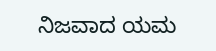ನಿಜವಾದ ಯಮ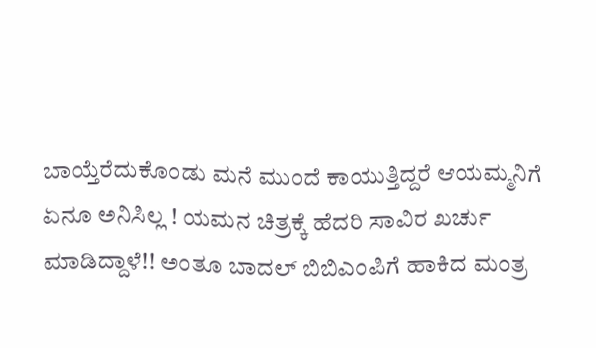ಬಾಯ್ತೆರೆದುಕೊಂಡು ಮನೆ ಮುಂದೆ ಕಾಯುತ್ತಿದ್ದರೆ ಆಯಮ್ಮನಿಗೆ ಏನೂ ಅನಿಸಿಲ್ಲ ! ಯಮನ ಚಿತ್ರಕ್ಕೆ ಹೆದರಿ ಸಾವಿರ ಖರ್ಚು ಮಾಡಿದ್ದಾಳೆ!! ಅಂತೂ ಬಾದಲ್ ಬಿಬಿಎಂಪಿಗೆ ಹಾಕಿದ ಮಂತ್ರ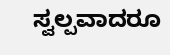ಸ್ವಲ್ಪವಾದರೂ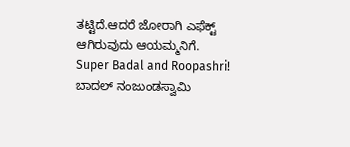ತಟ್ಟಿದೆ.ಆದರೆ ಜೋರಾಗಿ ಎಫೆಕ್ಟ್ ಆಗಿರುವುದು ಆಯಮ್ಮನಿಗೆ.
Super Badal and Roopashri!
ಬಾದಲ್ ನಂಜುಂಡಸ್ವಾಮಿ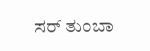ಸರ್ ತುಂಬಾ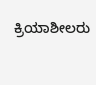ಕ್ರಿಯಾಶೀಲರು